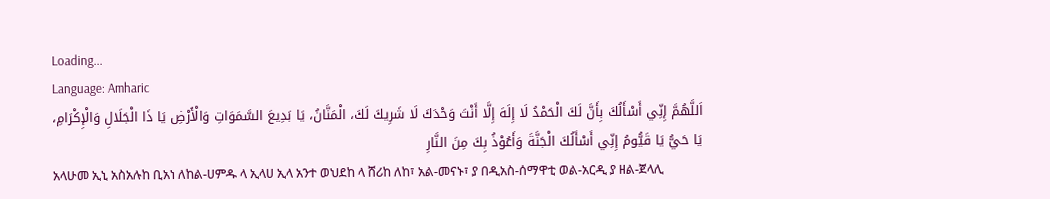Loading...
Language: Amharic
اَللَّهُمَّ إِنِّي أَسْأَلُكَ بِأَنَّ لَكَ الْحَمْدُ لَا إِلَهَ إِلَّا أَنْتَ وَحْدَكَ لَا شَرِيكَ لَكَ، الْمَنَّانُ، يَا بَدِيعَ السَّمَوَاتِ وَالْأَرْضِ يَا ذَا الْجَلَالِ وَالْإِكْرَامِ، يَا حَيُّ يَا قَيُّومُ إِنِّي أَسْأَلُكَ الْجَنَّةَ وَأَعُوْذُ بِكَ مِنَ النَّارِ
አላሁመ ኢኒ አስአሉከ ቢአነ ለከል-ሀምዱ ላ ኢላሀ ኢላ አንተ ወህደከ ላ ሸሪከ ለከ፣ አል-መናኑ፣ ያ በዲአስ-ሰማዋቲ ወል-አርዲ ያ ዘል-ጀላሊ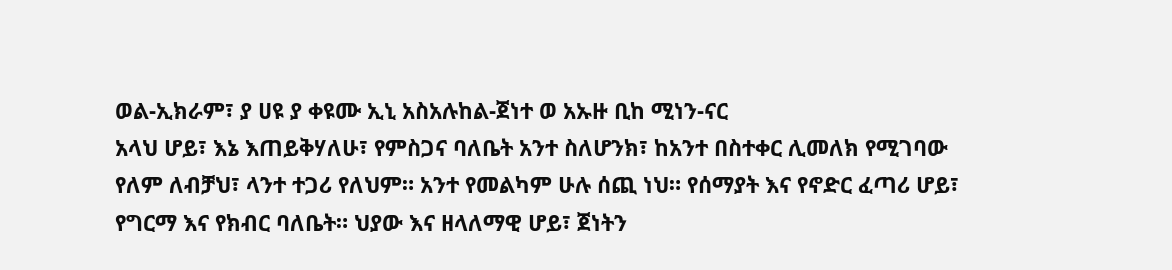ወል-ኢክራም፣ ያ ሀዩ ያ ቀዩሙ ኢኒ አስአሉከል-ጀነተ ወ አኡዙ ቢከ ሚነን-ናር
አላህ ሆይ፣ እኔ እጠይቅሃለሁ፣ የምስጋና ባለቤት አንተ ስለሆንክ፣ ከአንተ በስተቀር ሊመለክ የሚገባው የለም ለብቻህ፣ ላንተ ተጋሪ የለህም። አንተ የመልካም ሁሉ ሰጪ ነህ። የሰማያት እና የኖድር ፈጣሪ ሆይ፣ የግርማ እና የክብር ባለቤት። ህያው እና ዘላለማዊ ሆይ፣ ጀነትን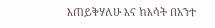እጠይቅሃለሁ እና ከእሳት በአንተ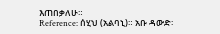እጠበቃለሁ።
Reference: ሰሂህ (አልባኒ)። አቡ ዳውድ፡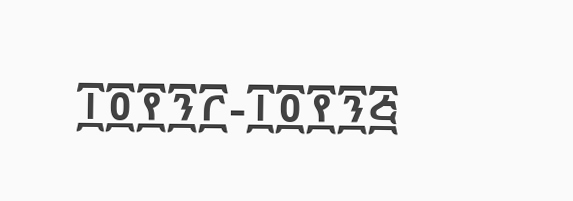፲፬፻፺፫-፲፬፻፺፭